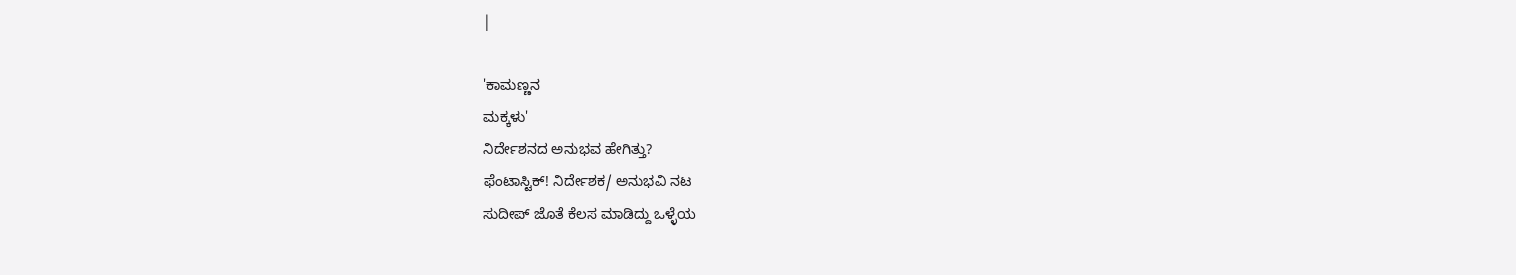|

'ಕಾಮಣ್ಣನ
ಮಕ್ಕಳು'
ನಿರ್ದೇಶನದ ಅನುಭವ ಹೇಗಿತ್ತು?
ಫೆಂಟಾಸ್ಟಿಕ್! ನಿರ್ದೇಶಕ/ ಅನುಭವಿ ನಟ
ಸುದೀಪ್ ಜೊತೆ ಕೆಲಸ ಮಾಡಿದ್ದು ಒಳ್ಳೆಯ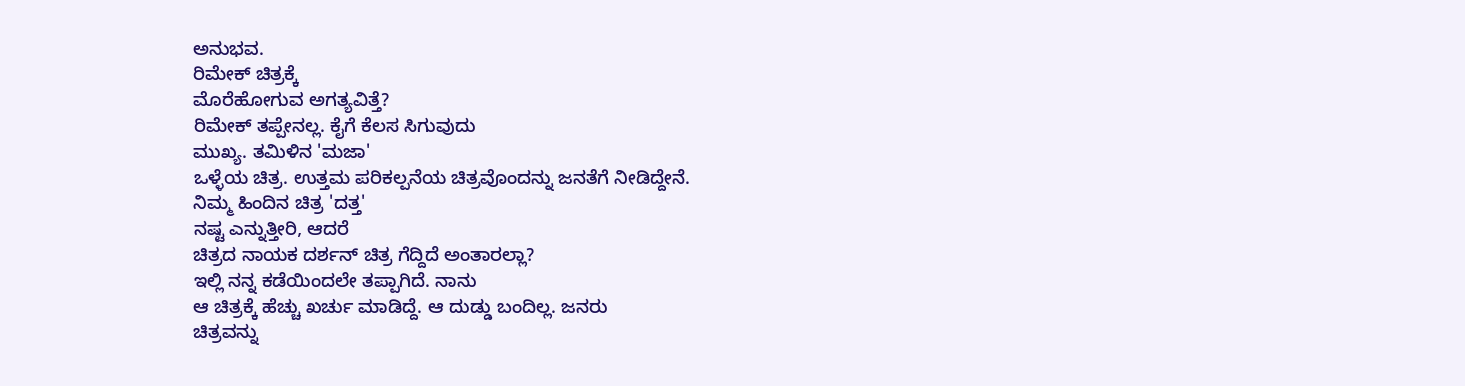ಅನುಭವ.
ರಿಮೇಕ್ ಚಿತ್ರಕ್ಕೆ
ಮೊರೆಹೋಗುವ ಅಗತ್ಯವಿತ್ತೆ?
ರಿಮೇಕ್ ತಪ್ಪೇನಲ್ಲ. ಕೈಗೆ ಕೆಲಸ ಸಿಗುವುದು
ಮುಖ್ಯ. ತಮಿಳಿನ 'ಮಜಾ'
ಒಳ್ಳೆಯ ಚಿತ್ರ. ಉತ್ತಮ ಪರಿಕಲ್ಪನೆಯ ಚಿತ್ರವೊಂದನ್ನು ಜನತೆಗೆ ನೀಡಿದ್ದೇನೆ.
ನಿಮ್ಮ ಹಿಂದಿನ ಚಿತ್ರ 'ದತ್ತ'
ನಷ್ಟ ಎನ್ನುತ್ತೀರಿ, ಆದರೆ
ಚಿತ್ರದ ನಾಯಕ ದರ್ಶನ್ ಚಿತ್ರ ಗೆದ್ದಿದೆ ಅಂತಾರಲ್ಲಾ?
ಇಲ್ಲಿ ನನ್ನ ಕಡೆಯಿಂದಲೇ ತಪ್ಪಾಗಿದೆ. ನಾನು
ಆ ಚಿತ್ರಕ್ಕೆ ಹೆಚ್ಚು ಖರ್ಚು ಮಾಡಿದ್ದೆ. ಆ ದುಡ್ಡು ಬಂದಿಲ್ಲ. ಜನರು
ಚಿತ್ರವನ್ನು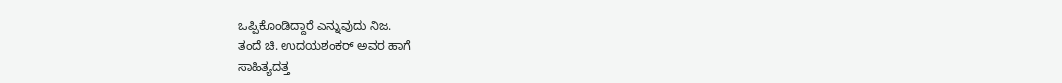ಒಪ್ಪಿಕೊಂಡಿದ್ದಾರೆ ಎನ್ನುವುದು ನಿಜ.
ತಂದೆ ಚಿ. ಉದಯಶಂಕರ್ ಅವರ ಹಾಗೆ
ಸಾಹಿತ್ಯದತ್ತ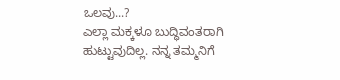ಒಲವು...?
ಎಲ್ಲಾ ಮಕ್ಕಳೂ ಬುದ್ಧಿವಂತರಾಗಿ
ಹುಟ್ಟುವುದಿಲ್ಲ. ನನ್ನ ತಮ್ಮನಿಗೆ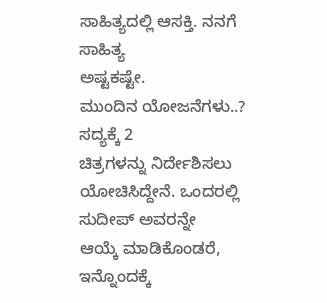ಸಾಹಿತ್ಯದಲ್ಲಿ ಆಸಕ್ತಿ. ನನಗೆ ಸಾಹಿತ್ಯ
ಅಷ್ಟಕಷ್ಟೇ.
ಮುಂದಿನ ಯೋಜನೆಗಳು..?
ಸದ್ಯಕ್ಕೆ 2
ಚಿತ್ರಗಳನ್ನು ನಿರ್ದೇಶಿಸಲು ಯೋಚಿಸಿದ್ದೇನೆ. ಒಂದರಲ್ಲಿ ಸುದೀಪ್ ಅವರನ್ನೇ
ಆಯ್ಕೆ ಮಾಡಿಕೊಂಡರೆ, ಇನ್ನೊಂದಕ್ಕೆ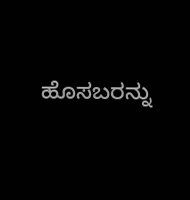ಹೊಸಬರನ್ನು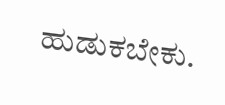ಹುಡುಕಬೇಕು.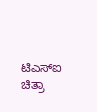ಟಿಎಸ್ಐ
ಚಿತ್ರಾ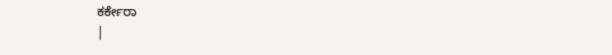ಕರ್ಕೇರಾ
|